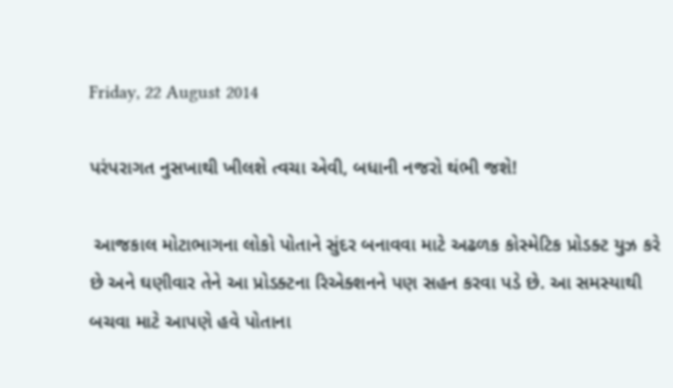Friday, 22 August 2014

પરંપરાગત નુસખાથી ખીલશે ત્વચા એવી, બધાની નજરો થંભી જશે!

 આજકાલ મોટાભાગના લોકો પોતાને સુંદર બનાવવા માટે અઢળક કોસ્મેટિક પ્રોડક્ટ યુઝ કરે છે અને ઘણીવાર તેને આ પ્રોડક્ટના રિએક્શનને પણ સહન કરવા પડે છે. આ સમસ્યાથી બચવા માટે આપણે હવે પોતાના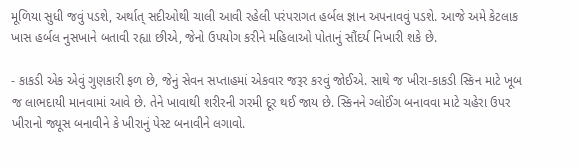મૂળિયા સુધી જવું પડશે, અર્થાત્ સદીઓથી ચાલી આવી રહેલી પરંપરાગત હર્બલ જ્ઞાન અપનાવવું પડશે. આજે અમે કેટલાક ખાસ હર્બલ નુસખાને બતાવી રહ્યા છીએ, જેનો ઉપયોગ કરીને મહિલાઓ પોતાનું સૌંદર્ય નિખારી શકે છે.

- કાકડી એક એવું ગુણકારી ફળ છે, જેનું સેવન સપ્તાહમાં એકવાર જરૂર કરવું જોઈએ. સાથે જ ખીરા-કાકડી સ્કિન માટે ખૂબ જ લાભદાયી માનવામાં આવે છે. તેને ખાવાથી શરીરની ગરમી દૂર થઈ જાય છે. સ્કિનને ગ્લોઈંગ બનાવવા માટે ચહેરા ઉપર ખીરાનો જ્યૂસ બનાવીને કે ખીરાનું પેસ્ટ બનાવીને લગાવો.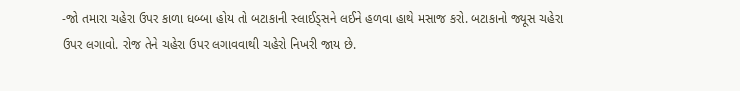-જો તમારા ચહેરા ઉપર કાળા ધબ્બા હોય તો બટાકાની સ્લાઈડ્સને લઈને હળવા હાથે મસાજ કરો. બટાકાનો જ્યૂસ ચહેરા ઉપર લગાવો. રોજ તેને ચહેરા ઉપર લગાવવાથી ચહેરો નિખરી જાય છે.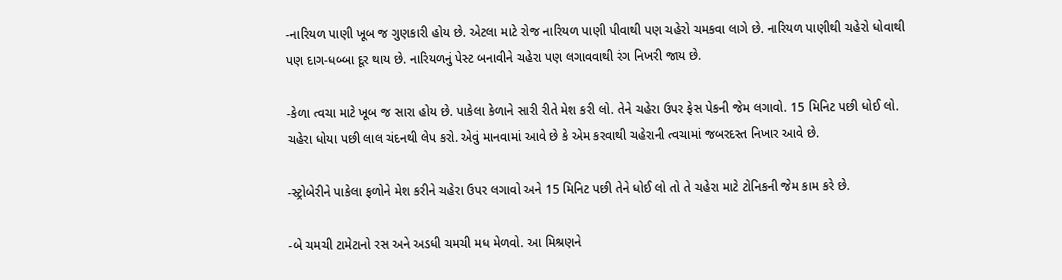-નારિયળ પાણી ખૂબ જ ગુણકારી હોય છે. એટલા માટે રોજ નારિયળ પાણી પીવાથી પણ ચહેરો ચમકવા લાગે છે. નારિયળ પાણીથી ચહેરો ધોવાથી પણ દાગ-ધબ્બા દૂર થાય છે. નારિયળનું પેસ્ટ બનાવીને ચહેરા પણ લગાવવાથી રંગ નિખરી જાય છે.

-કેળા ત્વચા માટે ખૂબ જ સારા હોય છે. પાકેલા કેળાને સારી રીતે મેશ કરી લો. તેને ચહેરા ઉપર ફેસ પેકની જેમ લગાવો. 15 મિનિટ પછી ધોઈ લો. ચહેરા ધોયા પછી લાલ ચંદનથી લેપ કરો. એવું માનવામાં આવે છે કે એમ કરવાથી ચહેરાની ત્વચામાં જબરદસ્ત નિખાર આવે છે.

-સ્ટ્રોબેરીને પાકેલા ફળોને મેશ કરીને ચહેરા ઉપર લગાવો અને 15 મિનિટ પછી તેને ધોઈ લો તો તે ચહેરા માટે ટોનિકની જેમ કામ કરે છે.

-બે ચમચી ટામેટાનો રસ અને અડધી ચમચી મધ મેળવો. આ મિશ્રણને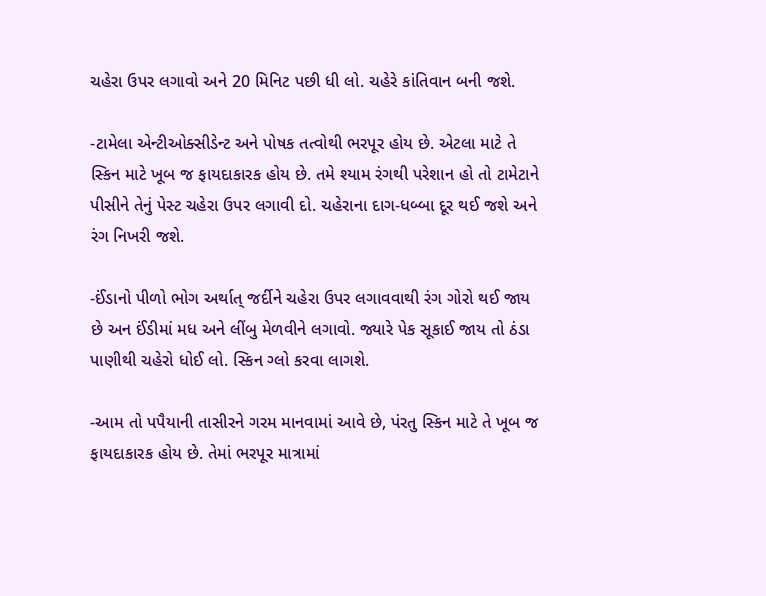ચહેરા ઉપર લગાવો અને 20 મિનિટ પછી ધી લો. ચહેરે કાંતિવાન બની જશે.

-ટામેલા એન્ટીઓક્સીડેન્ટ અને પોષક તત્વોથી ભરપૂર હોય છે. એટલા માટે તે સ્કિન માટે ખૂબ જ ફાયદાકારક હોય છે. તમે શ્યામ રંગથી પરેશાન હો તો ટામેટાને પીસીને તેનું પેસ્ટ ચહેરા ઉપર લગાવી દો. ચહેરાના દાગ-ધબ્બા દૂર થઈ જશે અને રંગ નિખરી જશે.

-ઈંડાનો પીળો ભોગ અર્થાત્ જર્દીને ચહેરા ઉપર લગાવવાથી રંગ ગોરો થઈ જાય છે અન ઈંડીમાં મધ અને લીંબુ મેળવીને લગાવો. જ્યારે પેક સૂકાઈ જાય તો ઠંડા પાણીથી ચહેરો ધોઈ લો. સ્કિન ગ્લો કરવા લાગશે.

-આમ તો પપૈયાની તાસીરને ગરમ માનવામાં આવે છે, પંરતુ સ્કિન માટે તે ખૂબ જ ફાયદાકારક હોય છે. તેમાં ભરપૂર માત્રામાં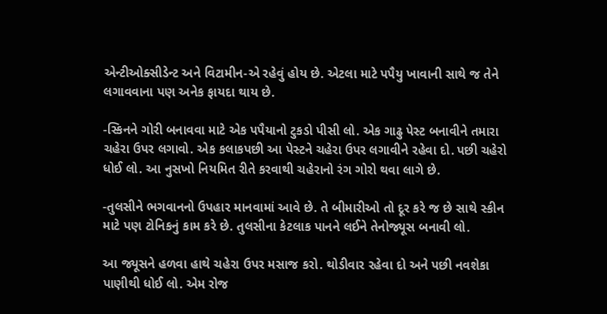એન્ટીઓક્સીડેન્ટ અને વિટામીન-એ રહેવું હોય છે. એટલા માટે પપૈયુ ખાવાની સાથે જ તેને લગાવવાના પણ અનેક ફાયદા થાય છે.

-સ્કિનને ગોરી બનાવવા માટે એક પપૈયાનો ટુકડો પીસી લો. એક ગાઢુ પેસ્ટ બનાવીને તમારા ચહેરા ઉપર લગાવો. એક કલાકપછી આ પેસ્ટને ચહેરા ઉપર લગાવીને રહેવા દો. પછી ચહેરો ધોઈ લો. આ નુસખો નિયમિત રીતે કરવાથી ચહેરાનો રંગ ગોરો થવા લાગે છે.

-તુલસીને ભગવાનનો ઉપહાર માનવામાં આવે છે. તે બીમારીઓ તો દૂર કરે જ છે સાથે સ્કીન માટે પણ ટોનિકનું કામ કરે છે. તુલસીના કેટલાક પાનને લઈને તેનોજ્યૂસ બનાવી લો.

આ જ્યૂસને હળવા હાથે ચહેરા ઉપર મસાજ કરો. થોડીવાર રહેવા દો અને પછી નવશેકા પાણીથી ધોઈ લો. એમ રોજ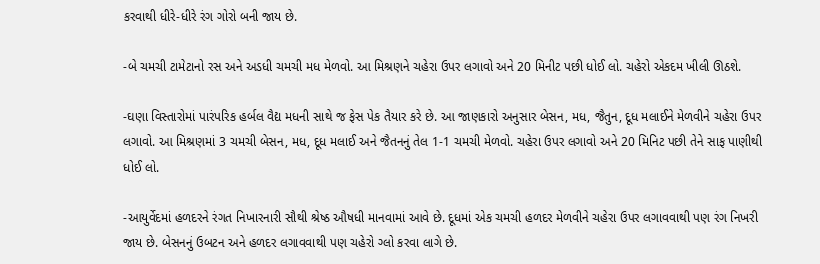કરવાથી ધીરે-ધીરે રંગ ગોરો બની જાય છે.

-બે ચમચી ટામેટાનો રસ અને અડધી ચમચી મધ મેળવો. આ મિશ્રણને ચહેરા ઉપર લગાવો અને 20 મિનીટ પછી ધોઈ લો. ચહેરો એકદમ ખીલી ઊઠશે.

-ઘણા વિસ્તારોમાં પારંપરિક હર્બલ વૈદ્ય મધની સાથે જ ફેસ પેક તૈયાર કરે છે. આ જાણકારો અનુસાર બેસન, મધ, જૈતુન, દૂધ મલાઈને મેળવીને ચહેરા ઉપર લગાવો. આ મિશ્રણમાં 3 ચમચી બેસન, મધ, દૂધ મલાઈ અને જૈતનનું તેલ 1-1 ચમચી મેળવો. ચહેરા ઉપર લગાવો અને 20 મિનિટ પછી તેને સાફ પાણીથી ધોઈ લો.

-આયુર્વેદમાં હળદરને રંગત નિખારનારી સૌથી શ્રેષ્ઠ ઔષધી માનવામાં આવે છે. દૂધમાં એક ચમચી હળદર મેળવીને ચહેરા ઉપર લગાવવાથી પણ રંગ નિખરી જાય છે. બેસનનું ઉબટન અને હળદર લગાવવાથી પણ ચહેરો ગ્લો કરવા લાગે છે.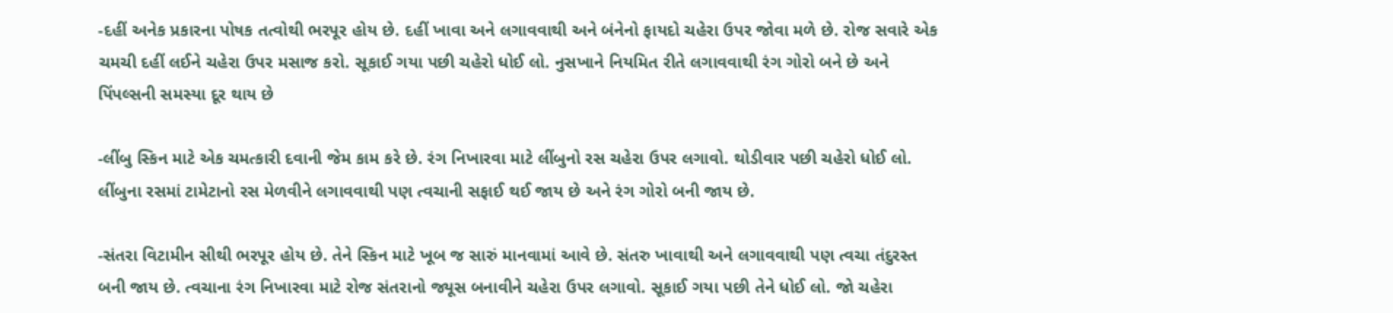-દહીં અનેક પ્રકારના પોષક તત્વોથી ભરપૂર હોય છે. દહીં ખાવા અને લગાવવાથી અને બંનેનો ફાયદો ચહેરા ઉપર જોવા મળે છે. રોજ સવારે એક ચમચી દહીં લઈને ચહેરા ઉપર મસાજ કરો. સૂકાઈ ગયા પછી ચહેરો ધોઈ લો. નુસખાને નિયમિત રીતે લગાવવાથી રંગ ગોરો બને છે અને પિંપલ્સની સમસ્યા દૂર થાય છે

-લીંબુ સ્કિન માટે એક ચમત્કારી દવાની જેમ કામ કરે છે. રંગ નિખારવા માટે લીંબુનો રસ ચહેરા ઉપર લગાવો. થોડીવાર પછી ચહેરો ધોઈ લો. લીંબુના રસમાં ટામેટાનો રસ મેળવીને લગાવવાથી પણ ત્વચાની સફાઈ થઈ જાય છે અને રંગ ગોરો બની જાય છે.

-સંતરા વિટામીન સીથી ભરપૂર હોય છે. તેને સ્કિન માટે ખૂબ જ સારું માનવામાં આવે છે. સંતરુ ખાવાથી અને લગાવવાથી પણ ત્વચા તંદુરસ્ત બની જાય છે. ત્વચાના રંગ નિખારવા માટે રોજ સંતરાનો જ્યૂસ બનાવીને ચહેરા ઉપર લગાવો. સૂકાઈ ગયા પછી તેને ધોઈ લો. જો ચહેરા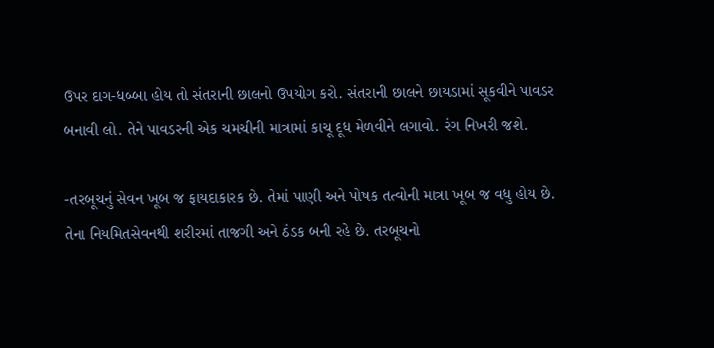ઉપર દાગ-ધબ્બા હોય તો સંતરાની છાલનો ઉપયોગ કરો. સંતરાની છાલને છાયડામાં સૂકવીને પાવડર બનાવી લો. તેને પાવડરની એક ચમચીની માત્રામાં કાચૂ દૂધ મેળવીને લગાવો. રંગ નિખરી જશે.

-તરબૂચનું સેવન ખૂબ જ ફાયદાકારક છે. તેમાં પાણી અને પોષક તત્વોની માત્રા ખૂબ જ વધુ હોય છે. તેના નિયમિતસેવનથી શરીરમાં તાજગી અને ઠંડક બની રહે છે. તરબૂચનો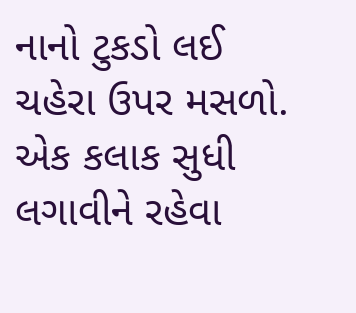નાનો ટુકડો લઈ ચહેરા ઉપર મસળો. એક કલાક સુધી લગાવીને રહેવા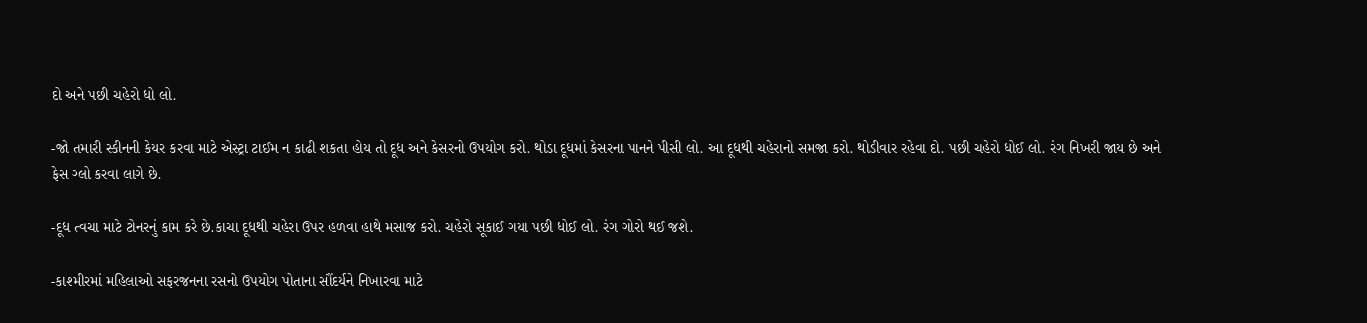દો અને પછી ચહેરો ધો લો.

-જો તમારી સ્કીનની કેયર કરવા માટે એસ્ટ્રા ટાઈમ ન કાઢી શકતા હોય તો દૂધ અને કેસરનો ઉપયોગ કરો. થોડા દૂધમાં કેસરના પાનને પીસી લો. આ દૂધથી ચહેરાનો સમજા કરો. થોડીવાર રહેવા દો. પછી ચહેરો ધોઈ લો. રંગ નિખરી જાય છે અને ફેસ ગ્લો કરવા લાગે છે.

-દૂધ ત્વચા માટે ટોનરનું કામ કરે છે.કાચા દૂધથી ચહેરા ઉપર હળવા હાથે મસાજ કરો. ચહેરો સૂકાઈ ગયા પછી ધોઈ લો. રંગ ગોરો થઈ જશે.

-કાશ્મીરમાં મહિલાઓ સફરજનના રસનો ઉપયોગ પોતાના સૌંદર્યને નિખારવા માટે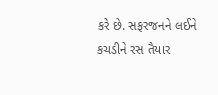કરે છે. સફરજનને લઈને કચડીને રસ તૈયાર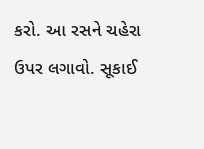કરો. આ રસને ચહેરા ઉપર લગાવો. સૂકાઈ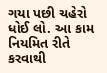ગયા પછી ચહેરો ધોઈ લો. આ કામ નિયમિત રીતે કરવાથી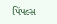પિંપલ્સ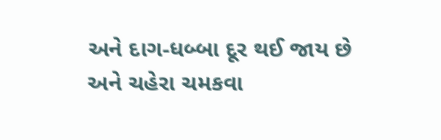અને દાગ-ધબ્બા દૂર થઈ જાય છે અને ચહેરા ચમકવા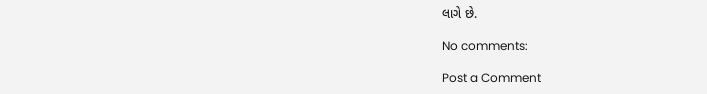લાગે છે.

No comments:

Post a Comment